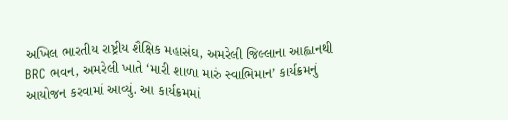અખિલ ભારતીય રાષ્ટ્રીય શૈક્ષિક મહાસંઘ, અમરેલી જિલ્લાના આહ્વાનથી BRC ભવન, અમરેલી ખાતે ‘મારી શાળા મારું સ્વાભિમાન’ કાર્યક્રમનું આયોજન કરવામાં આવ્યું. આ કાર્યક્રમમાં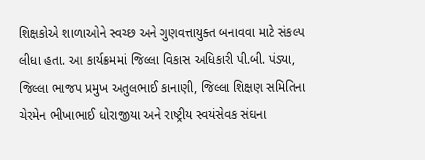શિક્ષકોએ શાળાઓને સ્વચ્છ અને ગુણવત્તાયુક્ત બનાવવા માટે સંકલ્પ લીધા હતા. આ કાર્યક્રમમાં જિલ્લા વિકાસ અધિકારી પી.બી. પંડ્યા, જિલ્લા ભાજપ પ્રમુખ અતુલભાઈ કાનાણી, જિલ્લા શિક્ષણ સમિતિના ચેરમેન ભીખાભાઈ ધોરાજીયા અને રાષ્ટ્રીય સ્વયંસેવક સંઘના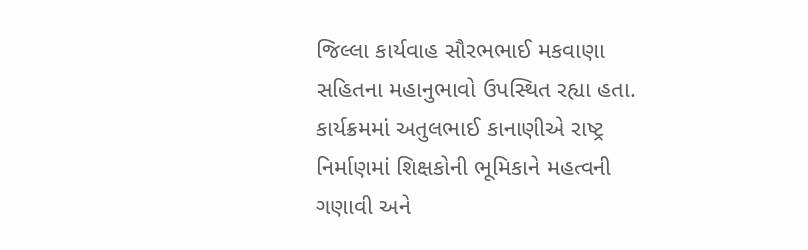જિલ્લા કાર્યવાહ સૌરભભાઈ મકવાણા સહિતના મહાનુભાવો ઉપસ્થિત રહ્યા હતા. કાર્યક્રમમાં અતુલભાઈ કાનાણીએ રાષ્ટ્ર નિર્માણમાં શિક્ષકોની ભૂમિકાને મહત્વની ગણાવી અને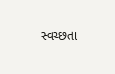સ્વચ્છતા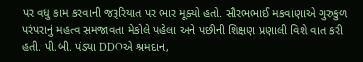પર વધુ કામ કરવાની જરૂરિયાત પર ભાર મૂક્યો હતો. સૌરભભાઈ મકવાણાએ ગુરુકુળ પરંપરાનું મહત્વ સમજાવતા મેકોલે પહેલા અને પછીની શિક્ષણ પ્રણાલી વિશે વાત કરી હતી. પી.બી. પંડ્યા DDOએ શ્રમદાન,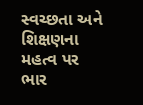સ્વચ્છતા અને શિક્ષણના મહત્વ પર ભાર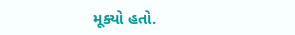મૂક્યો હતો.